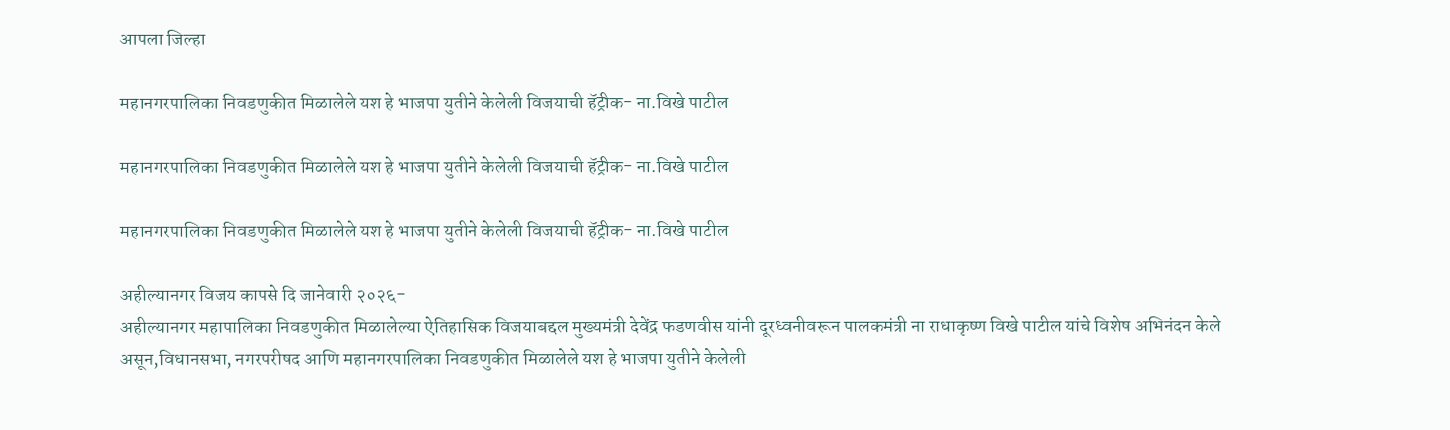आपला जिल्हा

महानगरपालिका निवडणुकीत मिळालेले यश हे भाजपा युतीने केलेली विजयाची हॅट्रीक- ना.विखे पाटील

महानगरपालिका निवडणुकीत मिळालेले यश हे भाजपा युतीने केलेली विजयाची हॅट्रीक- ना.विखे पाटील

महानगरपालिका निवडणुकीत मिळालेले यश हे भाजपा युतीने केलेली विजयाची हॅट्रीक- ना.विखे पाटील

अहील्यानगर विजय कापसे दि जानेवारी २०२६-
अहील्यानगर महापालिका निवडणुकीत मिळालेल्या ऐतिहासिक विजयाबद्दल मुख्यमंत्री देवेंद्र फडणवीस यांनी दूरध्वनीवरून पालकमंत्री ना राधाकृष्ण विखे पाटील यांचे विशेष अभिनंदन केले असून,विधानसभा, नगरपरीषद आणि महानगरपालिका निवडणुकीत मिळालेले यश हे भाजपा युतीने केलेली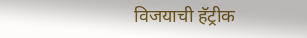विजयाची हॅट्रीक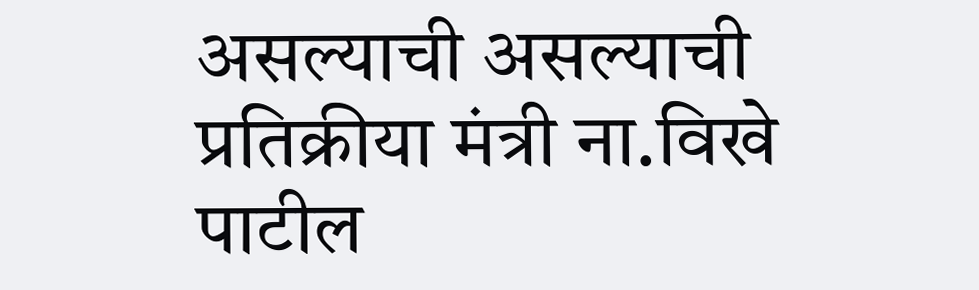असल्याची असल्याची प्रतिक्रीया मंत्री ना.विखे पाटील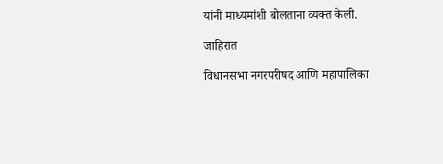यांनी माध्यमांशी बोलताना व्यक्त केली.

जाहिरात

विधानसभा नगरपरीषद आणि महापालिका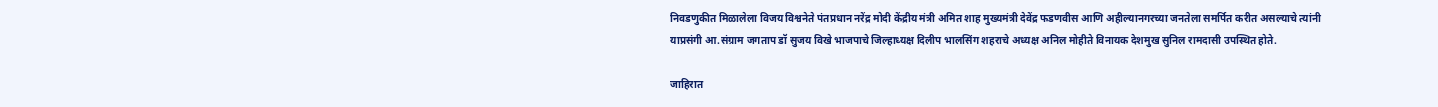निवडणुकीत मिळालेला विजय विश्वनेते पंतप्रधान नरेंद्र मोदी केंद्रीय मंत्री अमित शाह मुख्यमंत्री देवेंद्र फडणवीस आणि अहील्यानगरच्या जनतेला समर्पित करीत असल्याचे त्यांनी याप्रसंगी आ.संग्राम जगताप डॉ सुजय विखे भाजपाचे जिल्हाध्यक्ष दिलीप भालसिंग शहराचे अध्यक्ष अनिल मोहीते विनायक देशमुख सुनिल रामदासी उपस्थित होते.

जाहिरात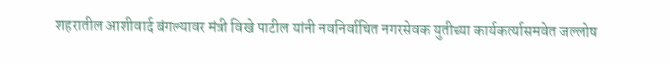शहरातील आशीवार्द बंगल्यावर मंत्री विखे पाटील यांनी नवनिर्वाचित नगरसेवक युतीच्या कार्यकर्त्यासमवेत जल्लोष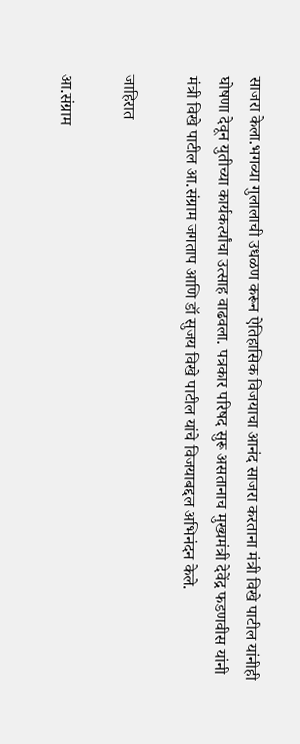साजरा केला.भगव्या गुलालाची उधळण करून ऐतिहासिक विजयाचा आनंद साजरा करताना मंत्री विखे पाटील यांनीही घोषणा देवून युतीच्या कार्यकर्त्यांचा उत्साह वाढवला. पत्रकार परिषद सुरू असतानाच मुख्यमंत्री देवेंद्र फडणवीस यांनी मंत्री विखे पाटील आ.संग्राम जगताप आणि डॉ सुजय विखे पाटील यांचे विजयाबद्दल अभिनंदन केले.

जाहिरात

आ.संग्राम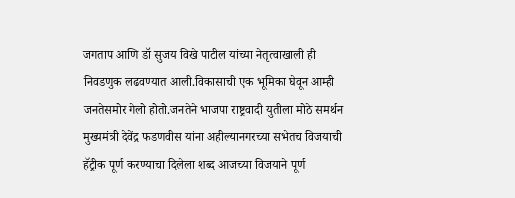जगताप आणि डॉ सुजय विखे पाटील यांच्या नेतृत्वाखाली ही निवडणुक लढवण्यात आली.विकासाची एक भूमिका घेवून आम्ही जनतेसमोर गेलो होतो.जनतेने भाजपा राष्ट्रवादी युतीला मोठे समर्थन मुख्यमंत्री देवेंद्र फडणवीस यांना अहील्यानगरच्या सभेतच विजयाची हॅट्रीक पूर्ण करण्याचा दिलेला शब्द आजच्या विजयाने पूर्ण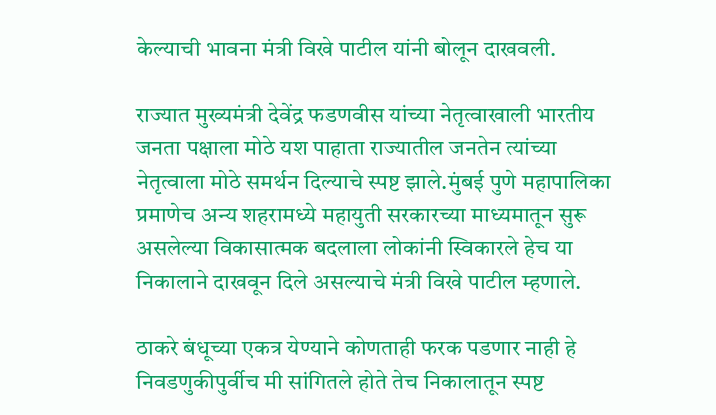केल्याची भावना मंत्री विखे पाटील यांनी बोलून दाखवली.

राज्यात मुख्यमंत्री देवेंद्र फडणवीस यांच्या नेतृत्वाखाली भारतीय जनता पक्षाला मोठे यश पाहाता राज्यातील जनतेन त्यांच्या नेतृत्वाला मोठे समर्थन दिल्याचे स्पष्ट झाले.मुंबई पुणे महापालिका प्रमाणेच अन्य शहरामध्ये महायुती सरकारच्या माध्यमातून सुरू असलेल्या विकासात्मक बदलाला लोकांनी स्विकारले हेच या निकालाने दाखवून दिले असल्याचे मंत्री विखे पाटील म्हणाले.

ठाकरे बंधूच्या एकत्र येण्याने कोणताही फरक पडणार नाही हे निवडणुकीपुर्वीच मी सांगितले होते तेच निकालातून स्पष्ट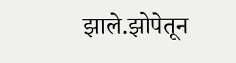झाले.झोपेतून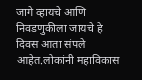जागे व्हायचे आणि निवडणुकीला जायचे हे दिवस आता संपले आहेत.लोकांनी महाविकास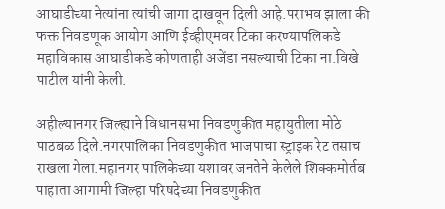आघाडीच्या नेत्यांना त्यांची जागा दाखवून दिली आहे.पराभव झाला की फक्त निवडणूक आयोग आणि ईव्हीएमवर टिका करण्यापलिकडे महाविकास आघाडीकडे कोणताही अजेंडा नसल्याची टिका ना.विखे पाटील यांनी केली.

अहील्यानगर जिल्ह्याने विधानसभा निवडणुकीत महायुतीला मोठे पाठबळ दिले.नगरपालिका निवडणुकीत भाजपाचा स्ट्राइक रेट तसाच राखला गेला.महानगर पालिकेच्या यशावर जनतेने केलेले शिक्कमोर्तब पाहाता आगामी जिल्हा परिषदेच्या निवडणुकीत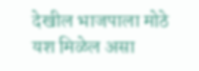देखील भाजपाला मोठे यश मिळेल असा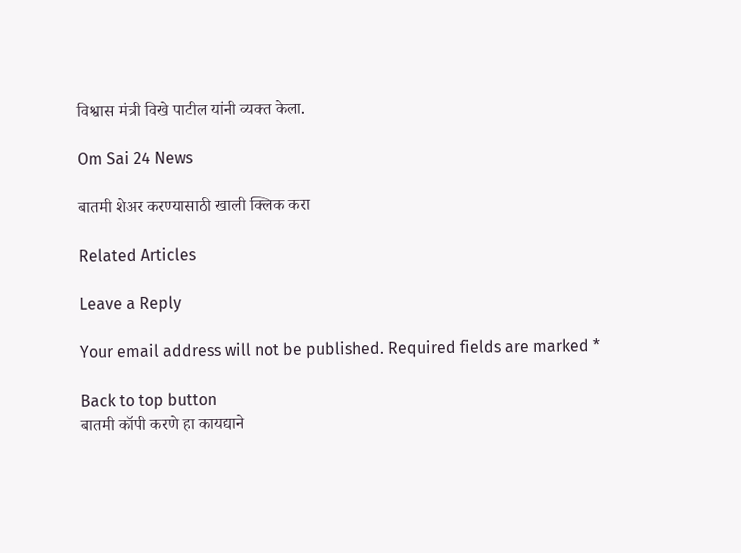विश्वास मंत्री विखे पाटील यांनी व्यक्त केला.

Om Sai 24 News

बातमी शेअर करण्यासाठी खाली क्लिक करा

Related Articles

Leave a Reply

Your email address will not be published. Required fields are marked *

Back to top button
बातमी कॉपी करणे हा कायद्याने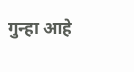गुन्हा आहे